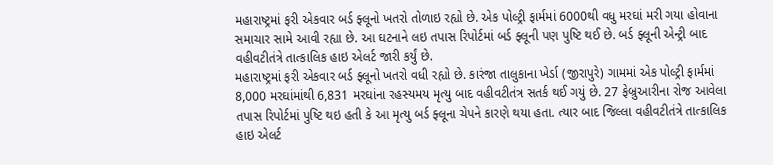મહારાષ્ટ્રમાં ફરી એકવાર બર્ડ ફ્લૂનો ખતરો તોળાઇ રહ્યો છે. એક પોલ્ટ્રી ફાર્મમાં 6000થી વધુ મરઘાં મરી ગયા હોવાના સમાચાર સામે આવી રહ્યા છે. આ ઘટનાને લઇ તપાસ રિપોર્ટમાં બર્ડ ફ્લૂની પણ પુષ્ટિ થઈ છે. બર્ડ ફ્લૂની એન્ટ્રી બાદ વહીવટીતંત્રે તાત્કાલિક હાઇ એલર્ટ જારી કર્યું છે.
મહારાષ્ટ્રમાં ફરી એકવાર બર્ડ ફ્લૂનો ખતરો વધી રહ્યો છે. કારંજા તાલુકાના ખેર્ડા (જીરાપુરે) ગામમાં એક પોલ્ટ્રી ફાર્મમાં 8,000 મરઘાંમાંથી 6,831 મરઘાંના રહસ્યમય મૃત્યુ બાદ વહીવટીતંત્ર સતર્ક થઈ ગયું છે. 27 ફેબ્રુઆરીના રોજ આવેલા તપાસ રિપોર્ટમાં પુષ્ટિ થઇ હતી કે આ મૃત્યુ બર્ડ ફ્લૂના ચેપને કારણે થયા હતા. ત્યાર બાદ જિલ્લા વહીવટીતંત્રે તાત્કાલિક હાઇ એલર્ટ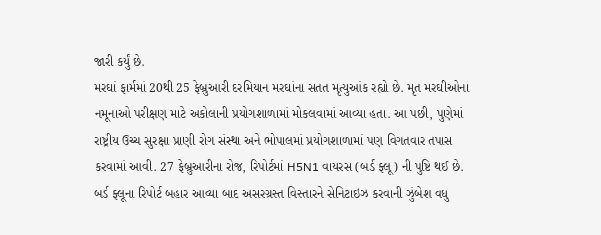જારી કર્યું છે.
મરઘાં ફાર્મમાં 20થી 25 ફેબ્રુઆરી દરમિયાન મરઘાંના સતત મૃત્યુઆંક રહ્યો છે. મૃત મરઘીઓના નમૂનાઓ પરીક્ષણ માટે અકોલાની પ્રયોગશાળામાં મોકલવામાં આવ્યા હતા. આ પછી, પુણેમાં રાષ્ટ્રીય ઉચ્ચ સુરક્ષા પ્રાણી રોગ સંસ્થા અને ભોપાલમાં પ્રયોગશાળામાં પણ વિગતવાર તપાસ કરવામાં આવી. 27 ફેબ્રુઆરીના રોજ, રિપોર્ટમાં H5N1 વાયરસ (બર્ડ ફ્લૂ) ની પુષ્ટિ થઈ છે.
બર્ડ ફ્લૂના રિપોર્ટ બહાર આવ્યા બાદ અસરગ્રસ્ત વિસ્તારને સેનિટાઇઝ કરવાની ઝુંબેશ વધુ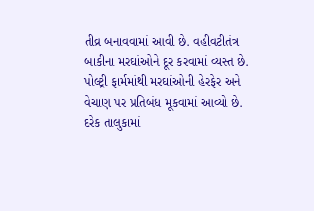તીવ્ર બનાવવામાં આવી છે. વહીવટીતંત્ર બાકીના મરઘાંઓને દૂર કરવામાં વ્યસ્ત છે. પોલ્ટ્રી ફાર્મમાંથી મરઘાંઓની હેરફેર અને વેચાણ પર પ્રતિબંધ મૂકવામાં આવ્યો છે. દરેક તાલુકામાં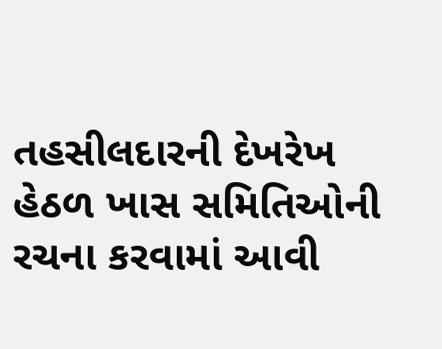તહસીલદારની દેખરેખ હેઠળ ખાસ સમિતિઓની રચના કરવામાં આવી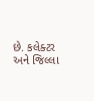છે. કલેક્ટર અને જિલ્લા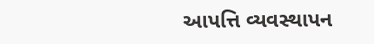આપત્તિ વ્યવસ્થાપન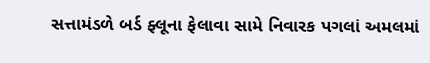સત્તામંડળે બર્ડ ફ્લૂના ફેલાવા સામે નિવારક પગલાં અમલમાં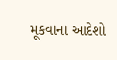મૂકવાના આદેશો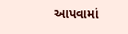આપવામાં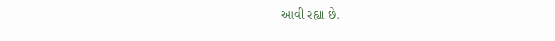આવી રહ્યા છે.